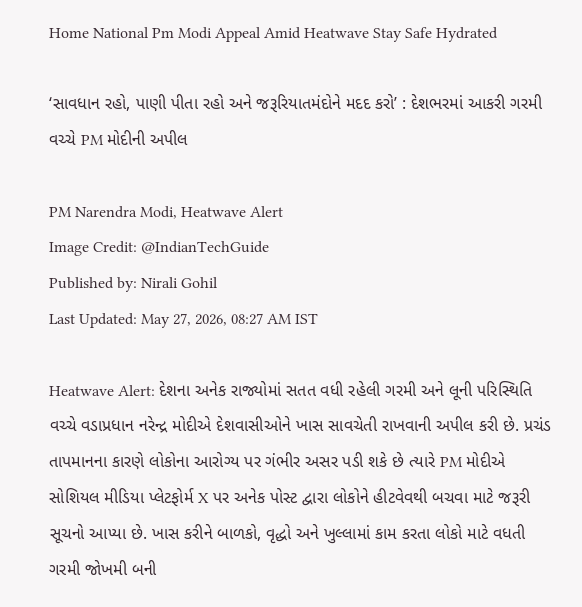Home National Pm Modi Appeal Amid Heatwave Stay Safe Hydrated

‘સાવધાન રહો, પાણી પીતા રહો અને જરૂરિયાતમંદોને મદદ કરો’ : દેશભરમાં આકરી ગરમી વચ્ચે PM મોદીની અપીલ

PM Narendra Modi, Heatwave Alert
Image Credit: @IndianTechGuide
Published by: Nirali Gohil
Last Updated: May 27, 2026, 08:27 AM IST

Heatwave Alert: દેશના અનેક રાજ્યોમાં સતત વધી રહેલી ગરમી અને લૂની પરિસ્થિતિ વચ્ચે વડાપ્રધાન નરેન્દ્ર મોદીએ દેશવાસીઓને ખાસ સાવચેતી રાખવાની અપીલ કરી છે. પ્રચંડ તાપમાનના કારણે લોકોના આરોગ્ય પર ગંભીર અસર પડી શકે છે ત્યારે PM મોદીએ સોશિયલ મીડિયા પ્લેટફોર્મ X પર અનેક પોસ્ટ દ્વારા લોકોને હીટવેવથી બચવા માટે જરૂરી સૂચનો આપ્યા છે. ખાસ કરીને બાળકો, વૃદ્ધો અને ખુલ્લામાં કામ કરતા લોકો માટે વધતી ગરમી જોખમી બની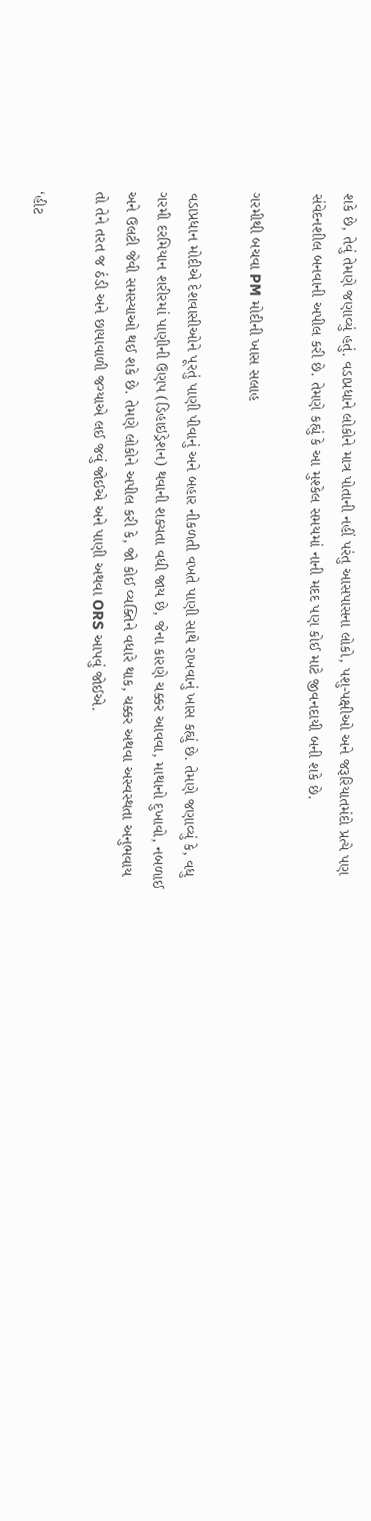શકે છે, તેવું તેમણે જણાવ્યું હતું. વડાપ્રધાને લોકોને માત્ર પોતાની નહીં પરંતુ આસપાસના લોકો, પશુ-પક્ષીઓ અને જરૂરિયાતમંદો પ્રત્યે પણ સંવેદનશીલ બનવાની અપીલ કરી છે. તેમણે કહ્યું કે આ મુશ્કેલ સમયમાં નાની મદદ પણ કોઈ માટે જીવનદાયી બની શકે છે.

ગરમીથી બચવા PM મોદીની ખાસ સલાહ

વડાપ્રધાન મોદીએ દેશવાસીઓને પૂરતું પાણી પીવાનું અને બહાર નીકળતી વખતે પાણી સાથે રાખવાનું ખાસ કહ્યું છે. તેમણે જણાવ્યું કે, વધુ ગરમી દરમિયાન શરીરમાં પાણીની ઉણપ (ડિહાઇડ્રેશન) થવાની શક્યતા વધી જાય છે, જેના કારણે ચક્કર આવવા, માથાનો દુખાવો, નબળાઈ અને ઉલટી જેવી સમસ્યાઓ થઈ શકે છે. તેમણે લોકોને અપીલ કરી કે, જો કોઈ વ્યક્તિને વધારે થાક, ચક્કર અથવા અસ્વસ્થતા અનુભવાય તો તેને તરત જ ઠંડી અને છાયાવાળી જગ્યાએ લઈ જવું જોઈએ અને પાણી અથવા ORS આપવું જોઈએ.

‘હીટ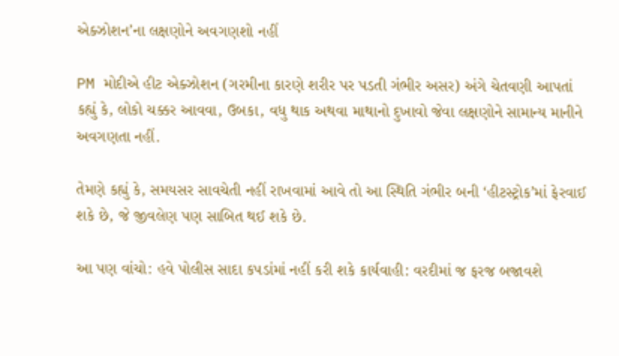એક્ઝોશન’ના લક્ષણોને અવગણશો નહીં

PM મોદીએ હીટ એક્ઝોશન (ગરમીના કારણે શરીર પર પડતી ગંભીર અસર) અંગે ચેતવણી આપતાં કહ્યું કે, લોકો ચક્કર આવવા, ઉબકા, વધુ થાક અથવા માથાનો દુખાવો જેવા લક્ષણોને સામાન્ય માનીને અવગણતા નહીં.

તેમણે કહ્યું કે, સમયસર સાવચેતી નહીં રાખવામાં આવે તો આ સ્થિતિ ગંભીર બની ‘હીટસ્ટ્રોક’માં ફેરવાઈ શકે છે, જે જીવલેણ પણ સાબિત થઈ શકે છે.

આ પણ વાંચો: હવે પોલીસ સાદા કપડાંમાં નહીં કરી શકે કાર્યવાહી: વરદીમાં જ ફરજ બજાવશે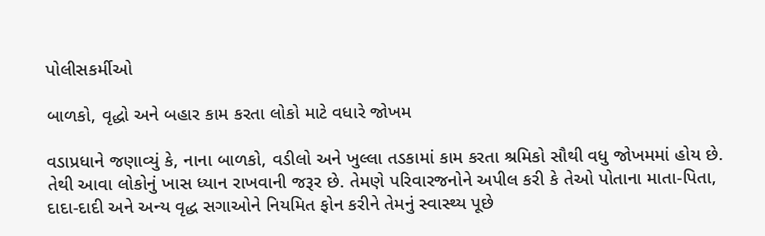પોલીસકર્મીઓ

બાળકો, વૃદ્ધો અને બહાર કામ કરતા લોકો માટે વધારે જોખમ

વડાપ્રધાને જણાવ્યું કે, નાના બાળકો, વડીલો અને ખુલ્લા તડકામાં કામ કરતા શ્રમિકો સૌથી વધુ જોખમમાં હોય છે. તેથી આવા લોકોનું ખાસ ધ્યાન રાખવાની જરૂર છે. તેમણે પરિવારજનોને અપીલ કરી કે તેઓ પોતાના માતા-પિતા, દાદા-દાદી અને અન્ય વૃદ્ધ સગાઓને નિયમિત ફોન કરીને તેમનું સ્વાસ્થ્ય પૂછે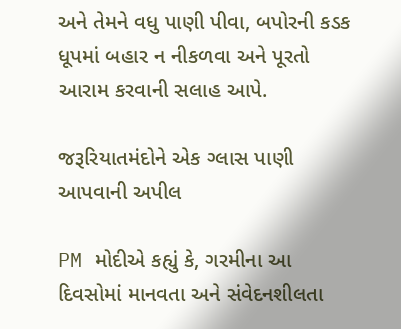અને તેમને વધુ પાણી પીવા, બપોરની કડક ધૂપમાં બહાર ન નીકળવા અને પૂરતો આરામ કરવાની સલાહ આપે.

જરૂરિયાતમંદોને એક ગ્લાસ પાણી આપવાની અપીલ

PM મોદીએ કહ્યું કે, ગરમીના આ દિવસોમાં માનવતા અને સંવેદનશીલતા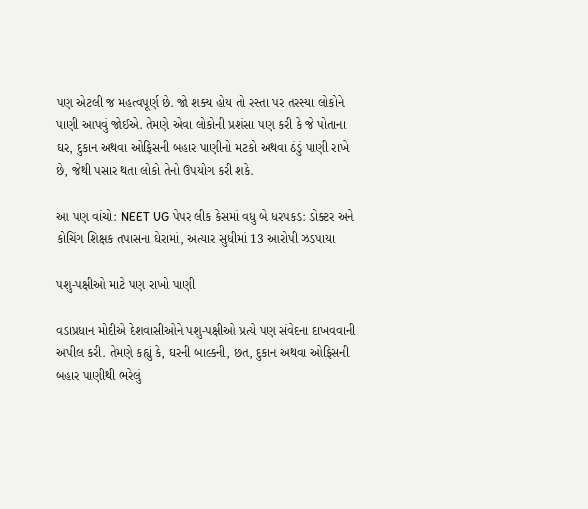પણ એટલી જ મહત્વપૂર્ણ છે. જો શક્ય હોય તો રસ્તા પર તરસ્યા લોકોને પાણી આપવું જોઈએ. તેમણે એવા લોકોની પ્રશંસા પણ કરી કે જે પોતાના ઘર, દુકાન અથવા ઓફિસની બહાર પાણીનો મટકો અથવા ઠંડું પાણી રાખે છે, જેથી પસાર થતા લોકો તેનો ઉપયોગ કરી શકે.

આ પણ વાંચો: NEET UG પેપર લીક કેસમાં વધુ બે ધરપકડ: ડોક્ટર અને કોચિંગ શિક્ષક તપાસના ઘેરામાં, અત્યાર સુધીમાં 13 આરોપી ઝડપાયા

પશુ-પક્ષીઓ માટે પણ રાખો પાણી

વડાપ્રધાન મોદીએ દેશવાસીઓને પશુ-પક્ષીઓ પ્રત્યે પણ સંવેદના દાખવવાની અપીલ કરી. તેમણે કહ્યું કે, ઘરની બાલ્કની, છત, દુકાન અથવા ઓફિસની બહાર પાણીથી ભરેલું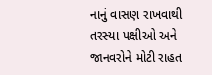નાનું વાસણ રાખવાથી તરસ્યા પક્ષીઓ અને જાનવરોને મોટી રાહત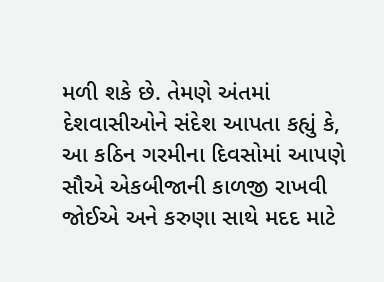મળી શકે છે. તેમણે અંતમાં દેશવાસીઓને સંદેશ આપતા કહ્યું કે, આ કઠિન ગરમીના દિવસોમાં આપણે સૌએ એકબીજાની કાળજી રાખવી જોઈએ અને કરુણા સાથે મદદ માટે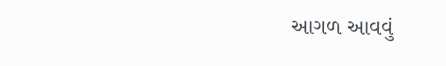આગળ આવવું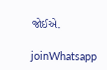જોઈએ.

joinWhatsapp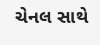ચેનલ સાથે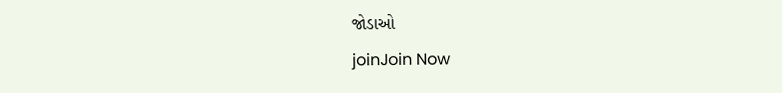જોડાઓ
joinJoin Now